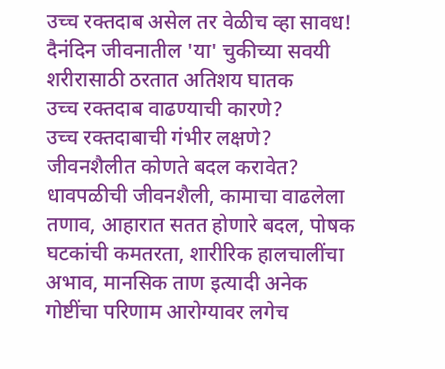उच्च रक्तदाब असेल तर वेळीच व्हा सावध! दैनंदिन जीवनातील 'या' चुकीच्या सवयी शरीरासाठी ठरतात अतिशय घातक
उच्च रक्तदाब वाढण्याची कारणे?
उच्च रक्तदाबाची गंभीर लक्षणे?
जीवनशैलीत कोणते बदल करावेत?
धावपळीची जीवनशैली, कामाचा वाढलेला तणाव, आहारात सतत होणारे बदल, पोषक घटकांची कमतरता, शारीरिक हालचालींचा अभाव, मानसिक ताण इत्यादी अनेक गोष्टींचा परिणाम आरोग्यावर लगेच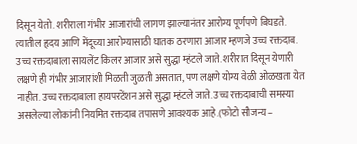दिसून येतो. शरीराला गंभीर आजारांची लागण झाल्यानंतर आरोग्य पूर्णपणे बिघडते. त्यातील हृदय आणि मेंदूच्या आरोग्यासाठी घातक ठरणारा आजार म्हणजे उच्च रक्तदाब. उच्च रक्तदाबाला सायलेंट किलर आजार असे सुद्धा म्हंटले जाते. शरीरात दिसून येणारी लक्षणे ही गंभीर आजारांशी मिळती जुळती असतात, पण लक्षणे योग्य वेळी ओळखता येत नाहीत. उच्च रक्तदाबाला हायपरटेंशन असे सुद्धा म्हंटले जाते. उच्च रक्तदाबाची समस्या असलेल्या लोकांनी नियमित रक्तदाब तपासणे आवश्यक आहे.(फोटो सौजन्य –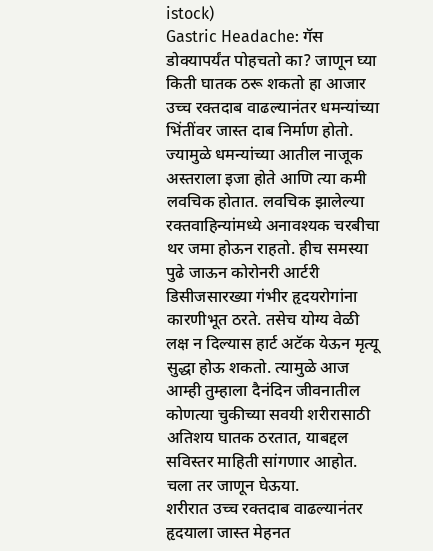istock)
Gastric Headache: गॅस डोक्यापर्यंत पोहचतो का? जाणून घ्या किती घातक ठरू शकतो हा आजार
उच्च रक्तदाब वाढल्यानंतर धमन्यांच्या भिंतींवर जास्त दाब निर्माण होतो. ज्यामुळे धमन्यांच्या आतील नाजूक अस्तराला इजा होते आणि त्या कमी लवचिक होतात. लवचिक झालेल्या रक्तवाहिन्यांमध्ये अनावश्यक चरबीचा थर जमा होऊन राहतो. हीच समस्या पुढे जाऊन कोरोनरी आर्टरी डिसीजसारख्या गंभीर हृदयरोगांना कारणीभूत ठरते. तसेच योग्य वेळी लक्ष न दिल्यास हार्ट अटॅक येऊन मृत्यू सुद्धा होऊ शकतो. त्यामुळे आज आम्ही तुम्हाला दैनंदिन जीवनातील कोणत्या चुकीच्या सवयी शरीरासाठी अतिशय घातक ठरतात, याबद्दल सविस्तर माहिती सांगणार आहोत. चला तर जाणून घेऊया.
शरीरात उच्च रक्तदाब वाढल्यानंतर हृदयाला जास्त मेहनत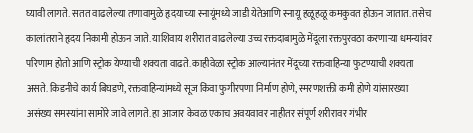घ्यावी लागते. सतत वाढलेल्या तणावामुळे हृदयाच्या स्नायूंमध्ये जाडी येतेआणि स्नायू हळूहळू कमकुवत होऊन जातात. तसेच कालांतराने हृदय निकामी होऊन जाते. याशिवाय शरीरात वाढलेल्या उच्च रक्तदाबामुळे मेंदूला रक्तपुरवठा करणाऱ्या धमन्यांवर परिणाम होतो आणि स्ट्रोक येण्याची शक्यता वाढते. काहीवेळा स्ट्रोक आल्यानंतर मेंदूच्या रक्तवाहिन्या फुटण्याची शक्यता असते. किडनीचे कार्य बिघडणे, रक्तवाहिन्यांमध्ये सूज किंवा फुगीरपणा निर्माण होणे, स्मरणशक्ती कमी होणे यांसारख्या असंख्य समस्यांना सामोरे जावे लागते. हा आजार केवळ एकाच अवयवावर नाहीतर संपूर्ण शरीरावर गंभीर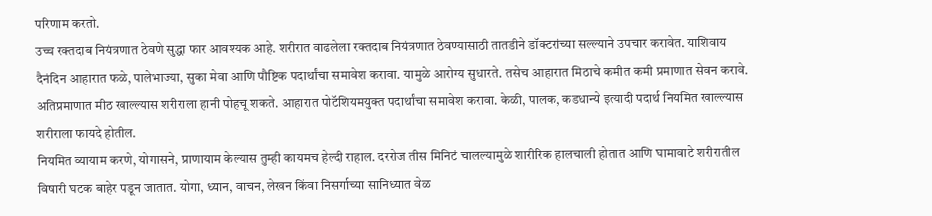परिणाम करतो.
उच्च रक्तदाब नियंत्रणात ठेवणे सुद्धा फार आवश्यक आहे. शरीरात वाढलेला रक्तदाब नियंत्रणात ठेवण्यासाठी तातडीने डॉक्टरांच्या सल्ल्याने उपचार करावेत. याशिवाय दैनंदिन आहारात फळे, पालेभाज्या, सुका मेवा आणि पौष्टिक पदार्थांचा समावेश करावा. यामुळे आरोग्य सुधारते. तसेच आहारात मिठाचे कमीत कमी प्रमाणात सेवन करावे. अतिप्रमाणात मीठ खाल्ल्यास शरीराला हानी पोहचू शकते. आहारात पोटॅशियमयुक्त पदार्थांचा समावेश करावा. केळी, पालक, कडधान्ये इत्यादी पदार्थ नियमित खाल्ल्यास शरीराला फायदे होतील.
नियमित व्यायाम करणे, योगासने, प्राणायाम केल्यास तुम्ही कायमच हेल्दी राहाल. दररोज तीस मिनिटं चालल्यामुळे शारीरिक हालचाली होतात आणि घामावाटे शरीरातील विषारी घटक बाहेर पडून जातात. योगा, ध्यान, वाचन, लेखन किंवा निसर्गाच्या सानिध्यात वेळ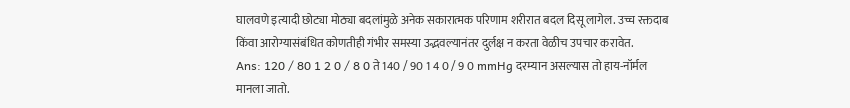घालवणे इत्यादी छोट्या मोठ्या बदलांमुळे अनेक सकारात्मक परिणाम शरीरात बदल दिसू लागेल. उच्च रक्तदाब किंवा आरोग्यासंबंधित कोणतीही गंभीर समस्या उद्भवल्यानंतर दुर्लक्ष न करता वेळीच उपचार करावेत.
Ans: 120 / 80 1 2 0 / 8 0 ते 140 / 90 1 4 0 / 9 0 mmHg दरम्यान असल्यास तो हाय-नॉर्मल मानला जातो.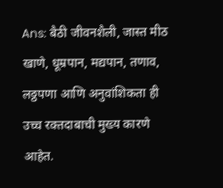Ans: बैठी जीवनशैली, जास्त मीठ खाणे, धूम्रपान, मद्यपान, तणाव, लठ्ठपणा आणि अनुवांशिकता ही उच्च रक्तदाबाची मुख्य कारणे आहेत.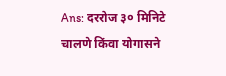Ans: दररोज ३० मिनिटे चालणे किंवा योगासने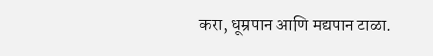करा, धूम्रपान आणि मद्यपान टाळा.